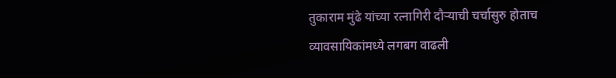तुकाराम मुंढे यांच्या रत्नागिरी दौऱ्याची चर्चासुरु होताच व्यावसायिकांमध्ये लगबग वाढली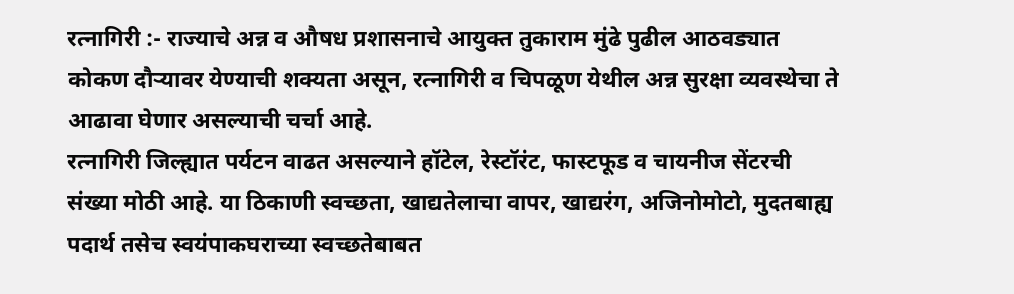रत्नागिरी :- राज्याचे अन्न व औषध प्रशासनाचे आयुक्त तुकाराम मुंढे पुढील आठवड्यात कोकण दौऱ्यावर येण्याची शक्यता असून, रत्नागिरी व चिपळूण येथील अन्न सुरक्षा व्यवस्थेचा ते आढावा घेणार असल्याची चर्चा आहे.
रत्नागिरी जिल्ह्यात पर्यटन वाढत असल्याने हॉटेल, रेस्टॉरंट, फास्टफूड व चायनीज सेंटरची संख्या मोठी आहे. या ठिकाणी स्वच्छता, खाद्यतेलाचा वापर, खाद्यरंग, अजिनोमोटो, मुदतबाह्य पदार्थ तसेच स्वयंपाकघराच्या स्वच्छतेबाबत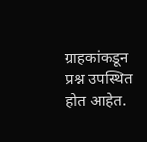ग्राहकांकडून प्रश्न उपस्थित होत आहेत.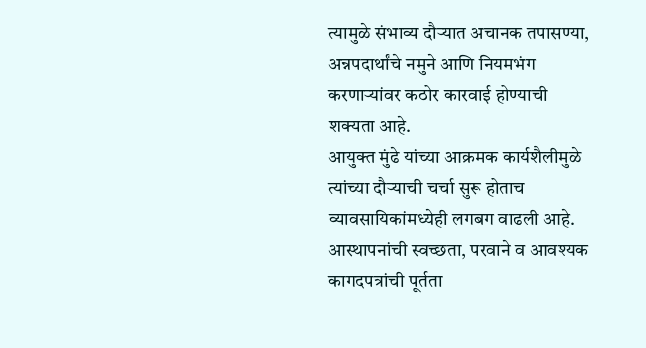त्यामुळे संभाव्य दौऱ्यात अचानक तपासण्या, अन्नपदार्थांचे नमुने आणि नियमभंग करणाऱ्यांवर कठोर कारवाई होण्याची शक्यता आहे.
आयुक्त मुंढे यांच्या आक्रमक कार्यशैलीमुळे त्यांच्या दौऱ्याची चर्चा सुरू होताच व्यावसायिकांमध्येही लगबग वाढली आहे. आस्थापनांची स्वच्छता, परवाने व आवश्यक कागदपत्रांची पूर्तता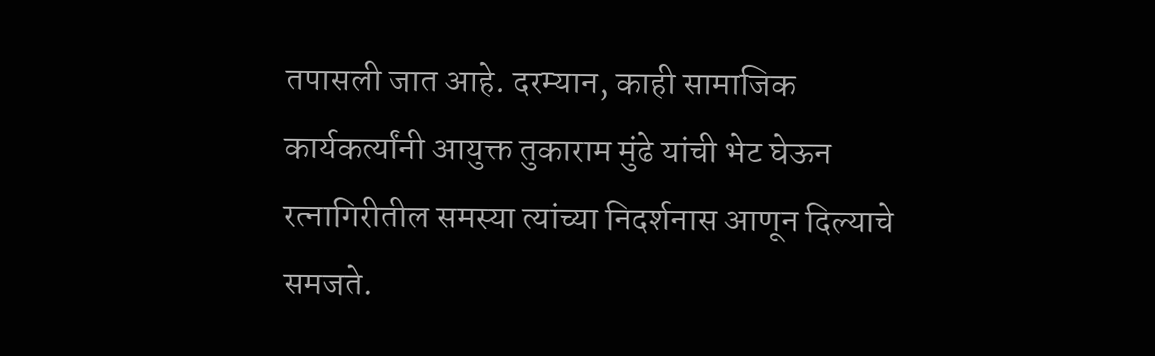तपासली जात आहे. दरम्यान, काही सामाजिक कार्यकर्त्यांनी आयुक्त तुकाराम मुंढे यांची भेट घेऊन रत्नागिरीतील समस्या त्यांच्या निदर्शनास आणून दिल्याचे समजते.